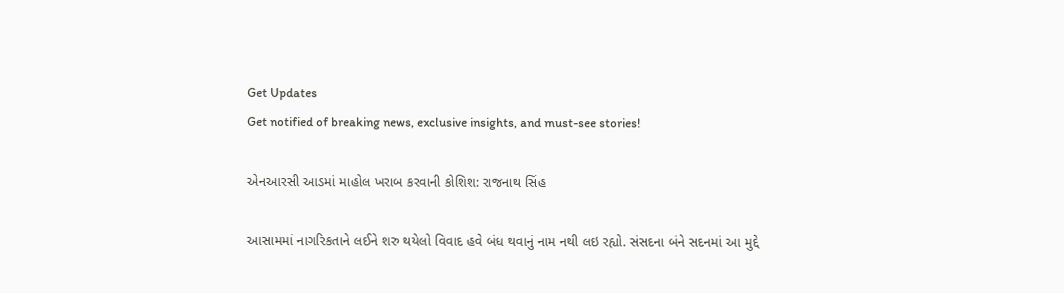Get Updates
Get notified of breaking news, exclusive insights, and must-see stories!

એનઆરસી આડમાં માહોલ ખરાબ કરવાની કોશિશ: રાજનાથ સિંહ

આસામમાં નાગરિકતાને લઈને શરુ થયેલો વિવાદ હવે બંધ થવાનું નામ નથી લઇ રહ્યો. સંસદના બંને સદનમાં આ મુદ્દે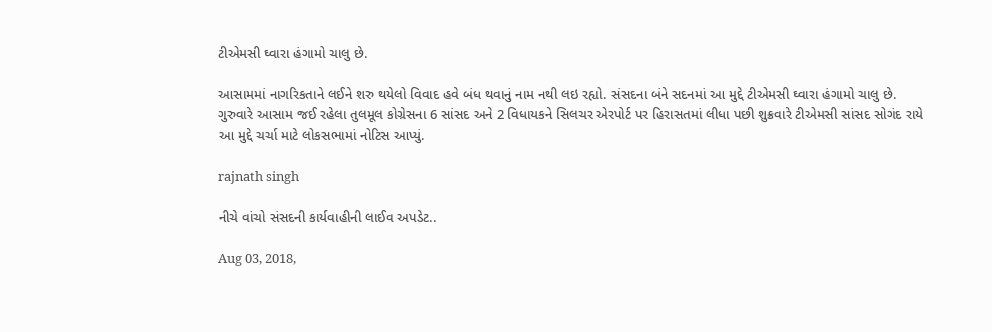ટીએમસી ઘ્વારા હંગામો ચાલુ છે.

આસામમાં નાગરિકતાને લઈને શરુ થયેલો વિવાદ હવે બંધ થવાનું નામ નથી લઇ રહ્યો. સંસદના બંને સદનમાં આ મુદ્દે ટીએમસી ઘ્વારા હંગામો ચાલુ છે. ગુરુવારે આસામ જઈ રહેલા તુલમૂલ કોગ્રેસના 6 સાંસદ અને 2 વિધાયકને સિલચર એરપોર્ટ પર હિરાસતમાં લીધા પછી શુક્રવારે ટીએમસી સાંસદ સોગંદ રાયે આ મુદ્દે ચર્ચા માટે લોકસભામાં નોટિસ આપ્યું.

rajnath singh

નીચે વાંચો સંસદની કાર્યવાહીની લાઈવ અપડેટ..

Aug 03, 2018,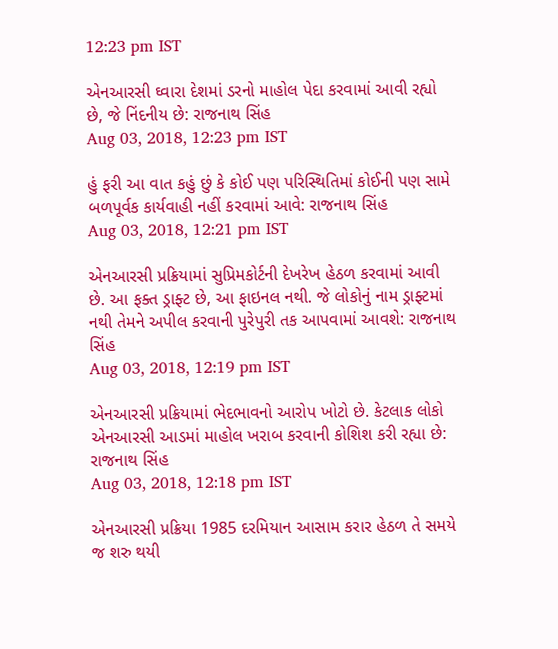12:23 pm IST

એનઆરસી ઘ્વારા દેશમાં ડરનો માહોલ પેદા કરવામાં આવી રહ્યો છે, જે નિંદનીય છે: રાજનાથ સિંહ
Aug 03, 2018, 12:23 pm IST

હું ફરી આ વાત કહું છું કે કોઈ પણ પરિસ્થિતિમાં કોઈની પણ સામે બળપૂર્વક કાર્યવાહી નહીં કરવામાં આવે: રાજનાથ સિંહ
Aug 03, 2018, 12:21 pm IST

એનઆરસી પ્રક્રિયામાં સુપ્રિમકોર્ટની દેખરેખ હેઠળ કરવામાં આવી છે. આ ફક્ત ડ્રાફ્ટ છે, આ ફાઇનલ નથી. જે લોકોનું નામ ડ્રાફ્ટમાં નથી તેમને અપીલ કરવાની પુરેપુરી તક આપવામાં આવશે: રાજનાથ સિંહ
Aug 03, 2018, 12:19 pm IST

એનઆરસી પ્રક્રિયામાં ભેદભાવનો આરોપ ખોટો છે. કેટલાક લોકો એનઆરસી આડમાં માહોલ ખરાબ કરવાની કોશિશ કરી રહ્યા છે: રાજનાથ સિંહ
Aug 03, 2018, 12:18 pm IST

એનઆરસી પ્રક્રિયા 1985 દરમિયાન આસામ કરાર હેઠળ તે સમયે જ શરુ થયી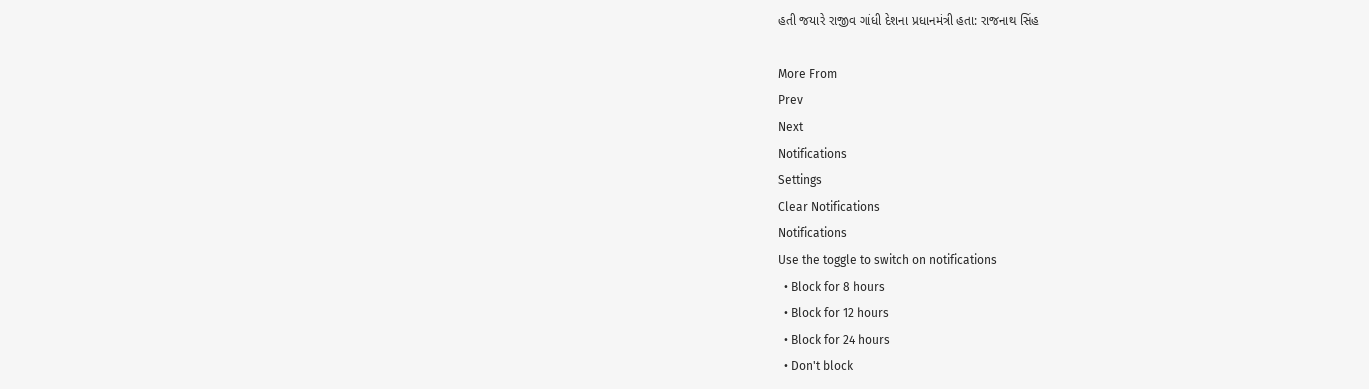હતી જયારે રાજીવ ગાંધી દેશના પ્રધાનમંત્રી હતા: રાજનાથ સિંહ

More From
Prev
Next
Notifications
Settings
Clear Notifications
Notifications
Use the toggle to switch on notifications
  • Block for 8 hours
  • Block for 12 hours
  • Block for 24 hours
  • Don't block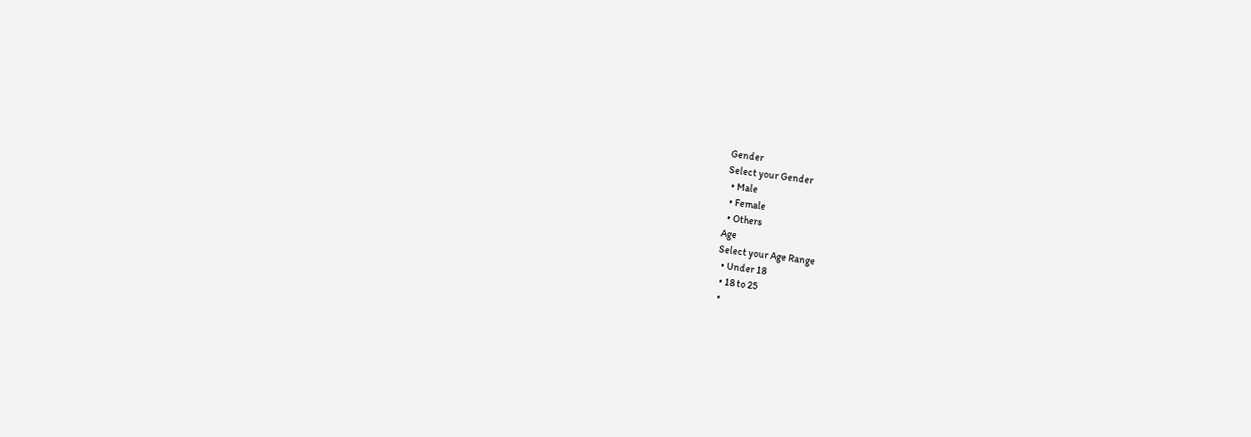Gender
Select your Gender
  • Male
  • Female
  • Others
Age
Select your Age Range
  • Under 18
  • 18 to 25
  •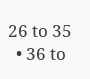26 to 35
  • 36 to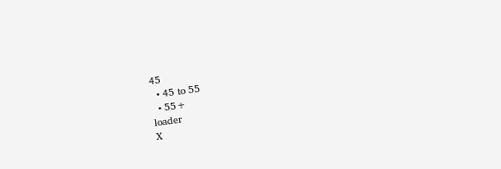45
  • 45 to 55
  • 55+
loader
X